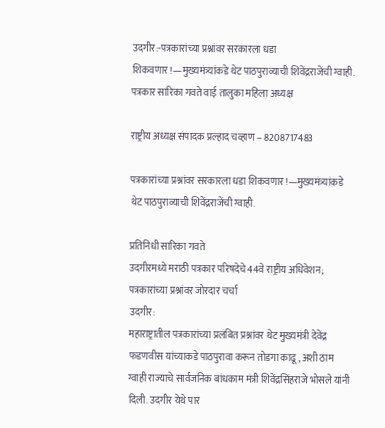उदगीर:-पत्रकारांच्या प्रश्नांवर सरकारला धडा शिकवणार!—मुख्यमंत्र्यांकडे थेट पाठपुराव्याची शिवेंद्रराजेंची ग्वाही.
पत्रकार सारिका गवते वाई तालुका महिला अध्यक्ष

राष्ट्रीय अध्यक्ष संपादक प्रल्हाद चव्हाण – 8208717483

पत्रकारांच्या प्रश्नांवर सरकारला धडा शिकवणार!—मुख्यमंत्र्यांकडे थेट पाठपुराव्याची शिवेंद्रराजेंची ग्वाही.

प्रतिनिधी सारिका गवते
उदगीरमध्ये मराठी पत्रकार परिषदेचे 44वे राष्ट्रीय अधिवेशन; पत्रकारांच्या प्रश्नांवर जोरदार चर्चा
उदगीर:
महाराष्ट्रातील पत्रकारांच्या प्रलंबित प्रश्नांवर थेट मुख्यमंत्री देवेंद्र फडणवीस यांच्याकडे पाठपुरावा करून तोडगा काढू, अशी ठाम ग्वाही राज्याचे सार्वजनिक बांधकाम मंत्री शिवेंद्रसिंहराजे भोसले यांनी दिली. उदगीर येथे पार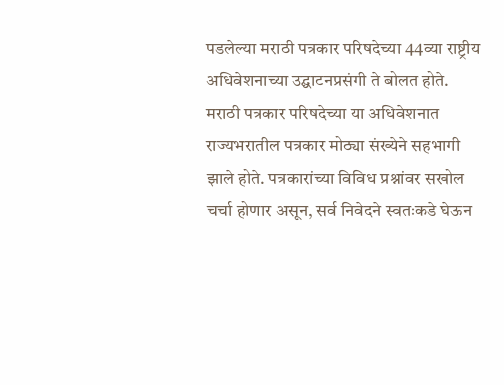पडलेल्या मराठी पत्रकार परिषदेच्या 44व्या राष्ट्रीय अधिवेशनाच्या उद्घाटनप्रसंगी ते बोलत होते.
मराठी पत्रकार परिषदेच्या या अधिवेशनात राज्यभरातील पत्रकार मोठ्या संख्येने सहभागी झाले होते. पत्रकारांच्या विविध प्रश्नांवर सखोल चर्चा होणार असून, सर्व निवेदने स्वतःकडे घेऊन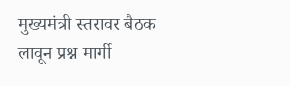मुख्यमंत्री स्तरावर बैठक लावून प्रश्न मार्गी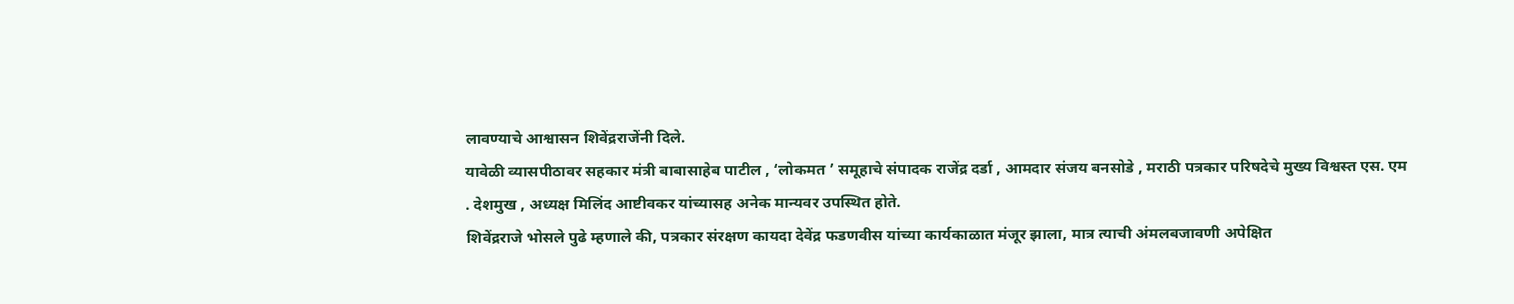लावण्याचे आश्वासन शिवेंद्रराजेंनी दिले.
यावेळी व्यासपीठावर सहकार मंत्री बाबासाहेब पाटील , ‘लोकमत ’ समूहाचे संपादक राजेंद्र दर्डा , आमदार संजय बनसोडे , मराठी पत्रकार परिषदेचे मुख्य विश्वस्त एस. एम . देशमुख , अध्यक्ष मिलिंद आष्टीवकर यांच्यासह अनेक मान्यवर उपस्थित होते.
शिवेंद्रराजे भोसले पुढे म्हणाले की, पत्रकार संरक्षण कायदा देवेंद्र फडणवीस यांच्या कार्यकाळात मंजूर झाला, मात्र त्याची अंमलबजावणी अपेक्षित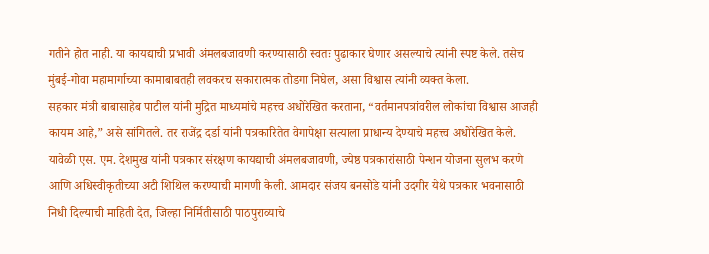गतीने होत नाही. या कायद्याची प्रभावी अंमलबजावणी करण्यासाठी स्वतः पुढाकार घेणार असल्याचे त्यांनी स्पष्ट केले. तसेच मुंबई-गोवा महामार्गाच्या कामाबाबतही लवकरच सकारात्मक तोडगा निघेल, असा विश्वास त्यांनी व्यक्त केला.
सहकार मंत्री बाबासाहेब पाटील यांनी मुद्रित माध्यमांचे महत्त्व अधोरेखित करताना, “वर्तमानपत्रांवरील लोकांचा विश्वास आजही कायम आहे,” असे सांगितले. तर राजेंद्र दर्डा यांनी पत्रकारितेत वेगापेक्षा सत्याला प्राधान्य देण्याचे महत्त्व अधोरेखित केले.
यावेळी एस. एम. देशमुख यांनी पत्रकार संरक्षण कायद्याची अंमलबजावणी, ज्येष्ठ पत्रकारांसाठी पेन्शन योजना सुलभ करणे आणि अधिस्वीकृतीच्या अटी शिथिल करण्याची मागणी केली. आमदार संजय बनसोडे यांनी उदगीर येथे पत्रकार भवनासाठी निधी दिल्याची माहिती देत, जिल्हा निर्मितीसाठी पाठपुराव्याचे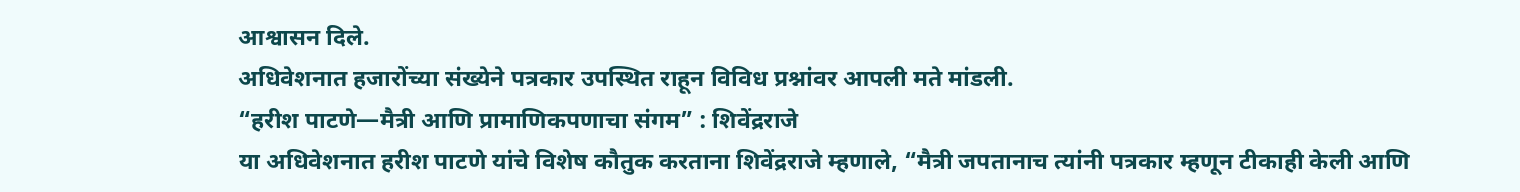आश्वासन दिले.
अधिवेशनात हजारोंच्या संख्येने पत्रकार उपस्थित राहून विविध प्रश्नांवर आपली मते मांडली.
“हरीश पाटणे—मैत्री आणि प्रामाणिकपणाचा संगम” : शिवेंद्रराजे
या अधिवेशनात हरीश पाटणे यांचे विशेष कौतुक करताना शिवेंद्रराजे म्हणाले, “मैत्री जपतानाच त्यांनी पत्रकार म्हणून टीकाही केली आणि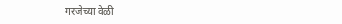गरजेच्या वेळी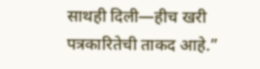साथही दिली—हीच खरी पत्रकारितेची ताकद आहे.”